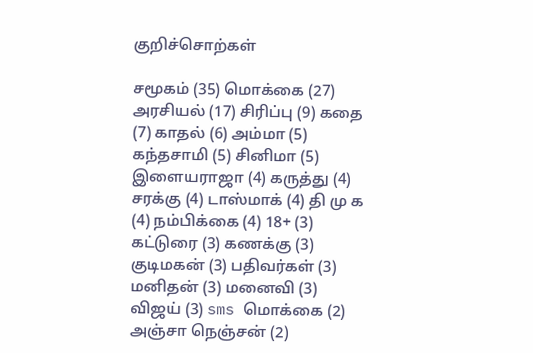குறிச்சொற்கள்

சமூகம் (35) மொக்கை (27) அரசியல் (17) சிரிப்பு (9) கதை (7) காதல் (6) அம்மா (5) கந்தசாமி (5) சினிமா (5) இளையராஜா (4) கருத்து (4) சரக்கு (4) டாஸ்மாக் (4) தி மு க (4) நம்பிக்கை (4) 18+ (3) கட்டுரை (3) கணக்கு (3) குடிமகன் (3) பதிவர்கள் (3) மனிதன் (3) மனைவி (3) விஜய் (3) sms மொக்கை (2) அஞ்சா நெஞ்சன் (2)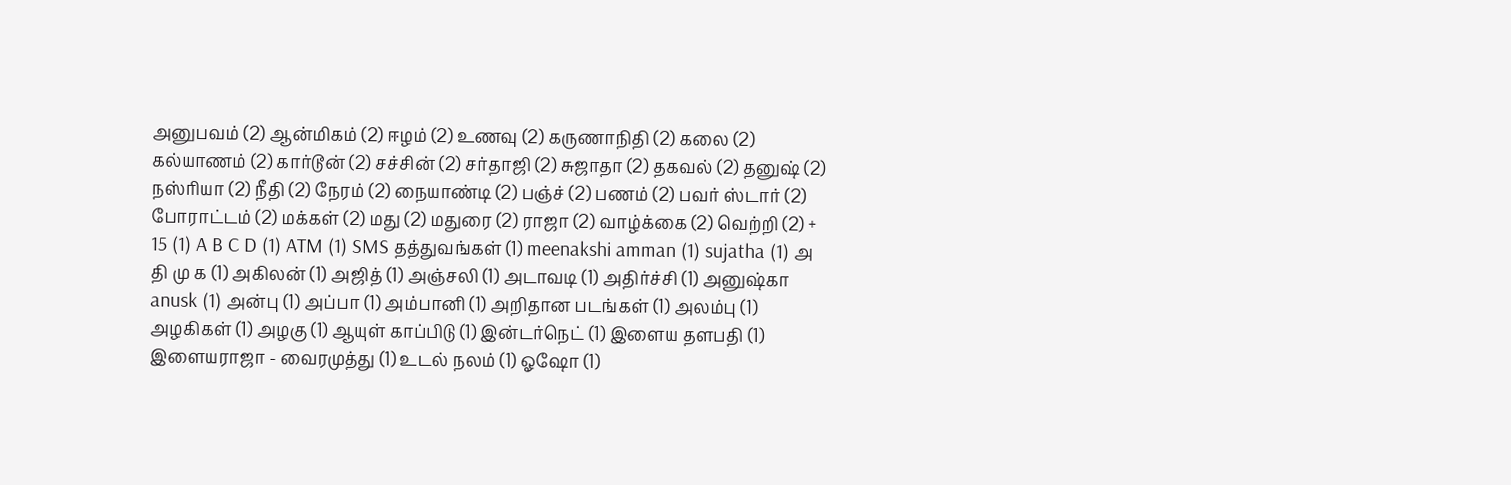அனுபவம் (2) ஆன்மிகம் (2) ஈழம் (2) உணவு (2) கருணாநிதி (2) கலை (2) கல்யாணம் (2) கார்டூன் (2) சச்சின் (2) சர்தாஜி (2) சுஜாதா (2) தகவல் (2) தனுஷ் (2) நஸ்ரியா (2) நீதி (2) நேரம் (2) நையாண்டி (2) பஞ்ச் (2) பணம் (2) பவர் ஸ்டார் (2) போராட்டம் (2) மக்கள் (2) மது (2) மதுரை (2) ராஜா (2) வாழ்க்கை (2) வெற்றி (2) + 15 (1) A B C D (1) ATM (1) SMS தத்துவங்கள் (1) meenakshi amman (1) sujatha (1) அ தி மு க (1) அகிலன் (1) அஜித் (1) அஞ்சலி (1) அடாவடி (1) அதிர்ச்சி (1) அனுஷ்கா anusk (1) அன்பு (1) அப்பா (1) அம்பானி (1) அறிதான படங்கள் (1) அலம்பு (1) அழகிகள் (1) அழகு (1) ஆயுள் காப்பிடு (1) இன்டர்நெட் (1) இளைய தளபதி (1) இளையராஜா - வைரமுத்து (1) உடல் நலம் (1) ஓஷோ (1)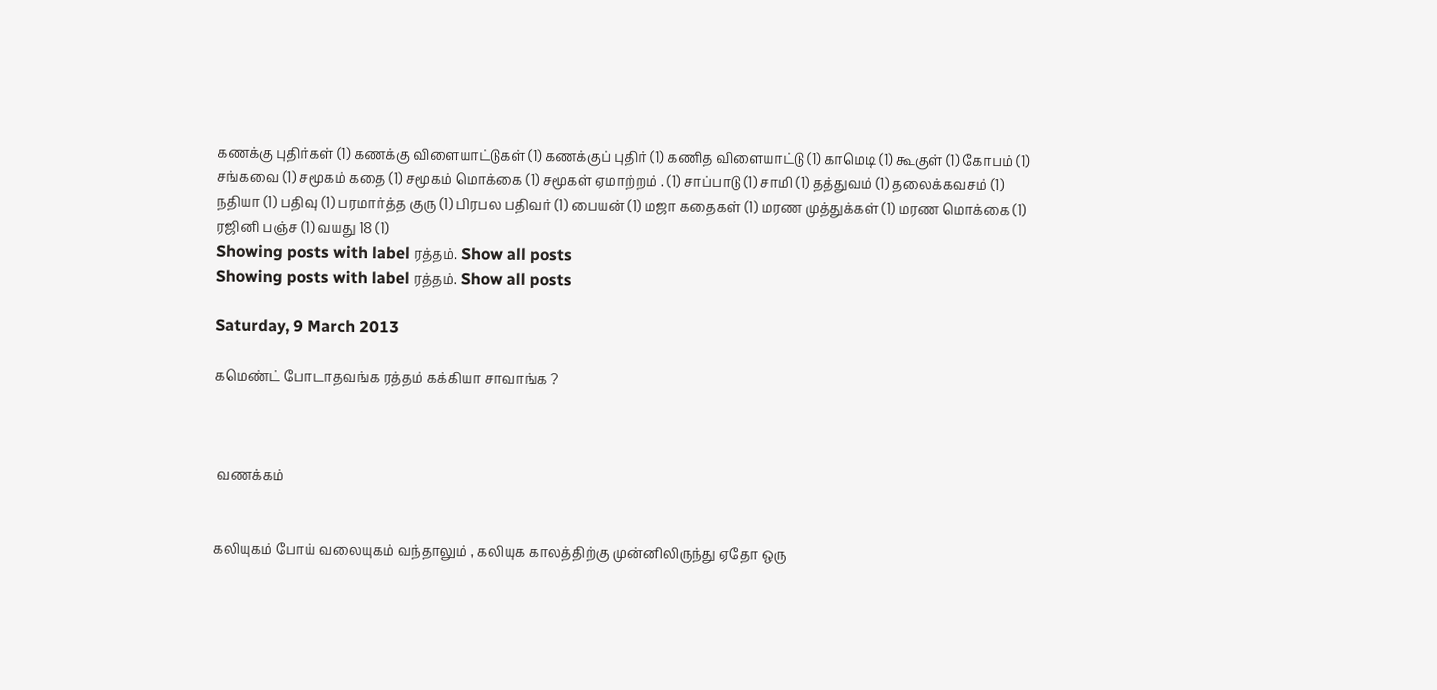கணக்கு புதிர்கள் (1) கணக்கு விளையாட்டுகள் (1) கணக்குப் புதிர் (1) கணித விளையாட்டு (1) காமெடி (1) கூகுள் (1) கோபம் (1) சங்கவை (1) சமூகம் கதை (1) சமூகம் மொக்கை (1) சமூகள் ஏமாற்றம் . (1) சாப்பாடு (1) சாமி (1) தத்துவம் (1) தலைக்கவசம் (1) நதியா (1) பதிவு (1) பரமார்த்த குரு (1) பிரபல பதிவர் (1) பையன் (1) மஜா கதைகள் (1) மரண முத்துக்கள் (1) மரண மொக்கை (1) ரஜினி பஞ்ச (1) வயது 18 (1)
Showing posts with label ரத்தம். Show all posts
Showing posts with label ரத்தம். Show all posts

Saturday, 9 March 2013

கமெண்ட் போடாதவங்க ரத்தம் கக்கியா சாவாங்க ?



 வணக்கம்


கலியுகம் போய் வலையுகம் வந்தாலும் , கலியுக காலத்திற்கு முன்னிலிருந்து ஏதோ ஒரு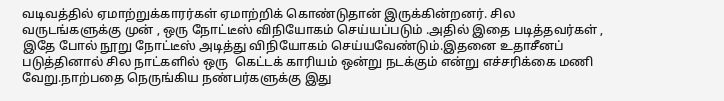வடிவத்தில் ஏமாற்றுக்காரர்கள் ஏமாற்றிக் கொண்டுதான் இருக்கின்றனர். சில வருடங்களுக்கு முன் , ஒரு நோட்டீஸ் விநியோகம் செய்யப்படும் .அதில் இதை படித்தவர்கள் , இதே போல் நூறு நோட்டீஸ் அடித்து விநியோகம் செய்யவேண்டும்.இதனை உதாசீனப் படுத்தினால் சில நாட்களில் ஒரு  கெட்டக் காரியம் ஒன்று நடக்கும் என்று எச்சரிக்கை மணி வேறு.நாற்பதை நெருங்கிய நண்பர்களுக்கு இது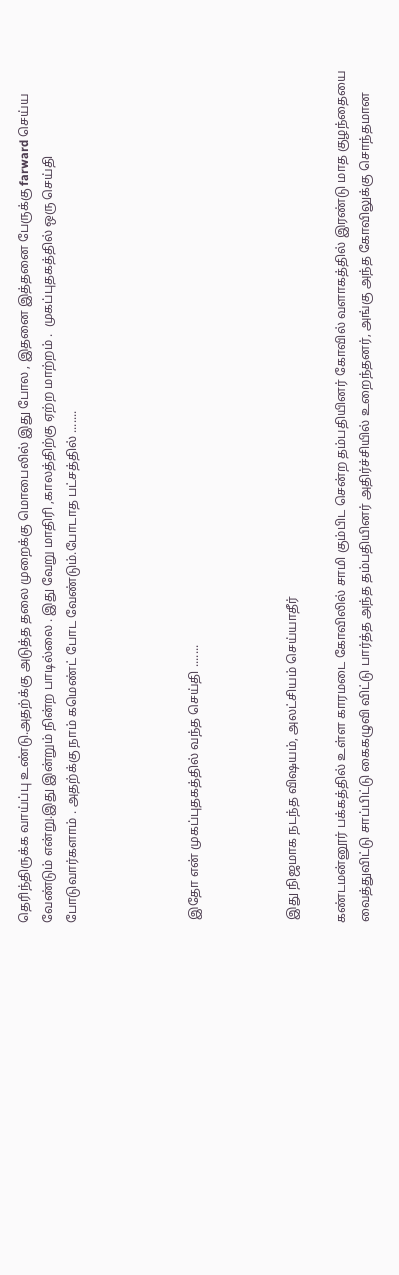தெரிந்திருக்க வாய்ப்பு உண்டு.அதற்க்கு அடுத்த தலை முறைக்கு மொபைலில் இது போல , இதனை இத்தனை பேருக்கு farward செய்ய வேண்டும் என்று.இது இன்றும் நின்ற பாடில்லை . இது வேறு மாதிரி ,காலத்திற்கு ஏற்ற மாற்றம் .  முகப்புதகத்தில் ஒரு செய்தி போடுவார்களாம் . அதற்க்கு நாம் கமெண்ட் போட வேண்டும்.போடாத பட்சத்தில் .......




 இதோ என் முகப்புதகத்தில் வந்த செய்தி .......



 இது நிஜமாக நடந்த விஷயம், அலட்சியம் செய்யாதீர்

கண்டமன்னூர் பக்கத்தில் உள்ள காரமடை கோவிலில் சாமி கும்பிட சென்ற தம்பதியினர் கோவில் வளாகத்தில் இரண்டு மாத குழந்தையை வைத்துவிட்டு சாப்பிட்டு கைகழுவி விட்டு பார்த்த அந்த தம்பதியினர் அதிர்ச்சியில் உறைந்தனர், அங்கு அந்த கோவிலுக்கு சொந்தமான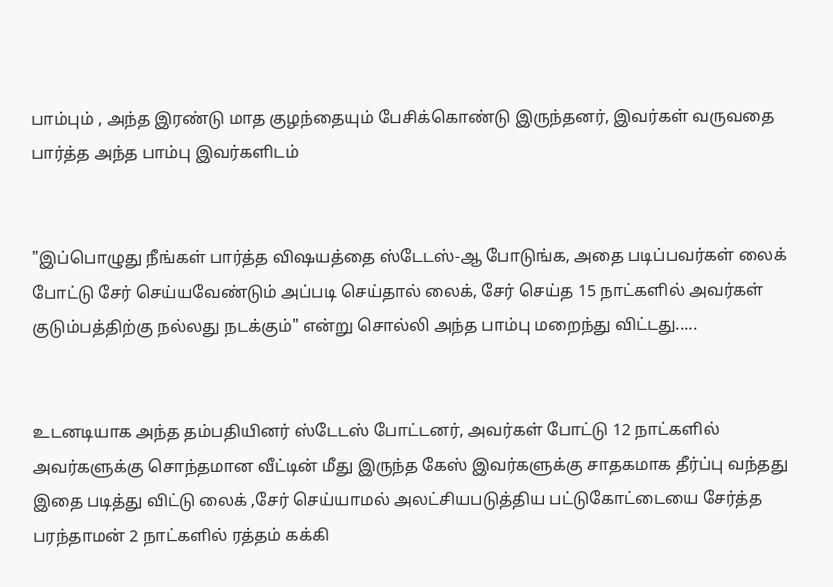பாம்பும் , அந்த இரண்டு மாத குழந்தையும் பேசிக்கொண்டு இருந்தனர், இவர்கள் வருவதை பார்த்த அந்த பாம்பு இவர்களிடம்


"இப்பொழுது நீங்கள் பார்த்த விஷயத்தை ஸ்டேடஸ்-ஆ போடுங்க, அதை படிப்பவர்கள் லைக் போட்டு சேர் செய்யவேண்டும் அப்படி செய்தால் லைக், சேர் செய்த 15 நாட்களில் அவர்கள் குடும்பத்திற்கு நல்லது நடக்கும்" என்று சொல்லி அந்த பாம்பு மறைந்து விட்டது.....


உடனடியாக அந்த தம்பதியினர் ஸ்டேடஸ் போட்டனர், அவர்கள் போட்டு 12 நாட்களில் அவர்களுக்கு சொந்தமான வீட்டின் மீது இருந்த கேஸ் இவர்களுக்கு சாதகமாக தீர்ப்பு வந்தது
இதை படித்து விட்டு லைக் ,சேர் செய்யாமல் அலட்சியபடுத்திய பட்டுகோட்டையை சேர்த்த பரந்தாமன் 2 நாட்களில் ரத்தம் கக்கி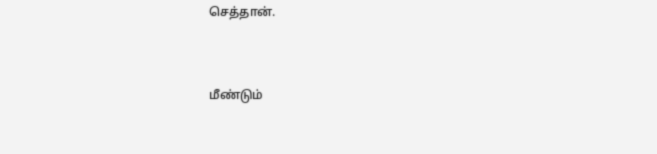செத்தான்.



மீண்டும்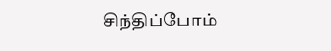சிந்திப்போம்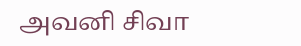அவனி சிவா